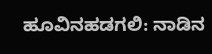ಹೂವಿನಹಡಗಲಿ: ನಾಡಿನ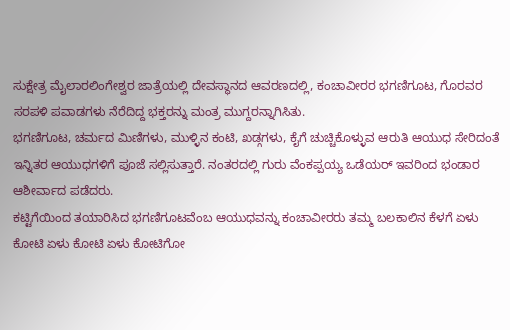ಸುಕ್ಷೇತ್ರ ಮೈಲಾರಲಿಂಗೇಶ್ವರ ಜಾತ್ರೆಯಲ್ಲಿ ದೇವಸ್ಥಾನದ ಆವರಣದಲ್ಲಿ, ಕಂಚಾವೀರರ ಭಗಣಿಗೂಟ, ಗೊರವರ ಸರಪಳಿ ಪವಾಡಗಳು ನೆರೆದಿದ್ದ ಭಕ್ತರನ್ನು ಮಂತ್ರ ಮುಗ್ದರನ್ನಾಗಿಸಿತು.
ಭಗಣಿಗೂಟ, ಚರ್ಮದ ಮಿಣಿಗಳು, ಮುಳ್ಳಿನ ಕಂಟಿ, ಖಡ್ಗಗಳು, ಕೈಗೆ ಚುಚ್ಚಿಕೊಳ್ಳುವ ಆರುತಿ ಆಯುಧ ಸೇರಿದಂತೆ ಇನ್ನಿತರ ಆಯುಧಗಳಿಗೆ ಪೂಜೆ ಸಲ್ಲಿಸುತ್ತಾರೆ. ನಂತರದಲ್ಲಿ ಗುರು ವೆಂಕಪ್ಪಯ್ಯ ಒಡೆಯರ್ ಇವರಿಂದ ಭಂಡಾರ ಆಶೀರ್ವಾದ ಪಡೆದರು.
ಕಟ್ಟಿಗೆಯಿಂದ ತಯಾರಿಸಿದ ಭಗಣಿಗೂಟವೆಂಬ ಆಯುಧವನ್ನು ಕಂಚಾವೀರರು ತಮ್ಮ ಬಲಕಾಲಿನ ಕೆಳಗೆ ಏಳು ಕೋಟಿ ಏಳು ಕೋಟಿ ಏಳು ಕೋಟಿಗೋ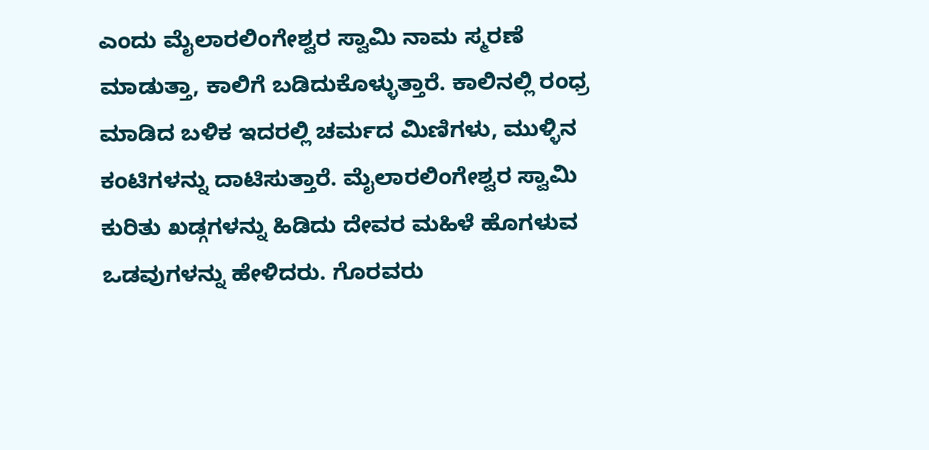ಎಂದು ಮೈಲಾರಲಿಂಗೇಶ್ವರ ಸ್ವಾಮಿ ನಾಮ ಸ್ಮರಣೆ ಮಾಡುತ್ತಾ, ಕಾಲಿಗೆ ಬಡಿದುಕೊಳ್ಳುತ್ತಾರೆ. ಕಾಲಿನಲ್ಲಿ ರಂಧ್ರ ಮಾಡಿದ ಬಳಿಕ ಇದರಲ್ಲಿ ಚರ್ಮದ ಮಿಣಿಗಳು, ಮುಳ್ಳಿನ ಕಂಟಿಗಳನ್ನು ದಾಟಿಸುತ್ತಾರೆ. ಮೈಲಾರಲಿಂಗೇಶ್ವರ ಸ್ವಾಮಿ ಕುರಿತು ಖಡ್ಗಗಳನ್ನು ಹಿಡಿದು ದೇವರ ಮಹಿಳೆ ಹೊಗಳುವ ಒಡವುಗಳನ್ನು ಹೇಳಿದರು. ಗೊರವರು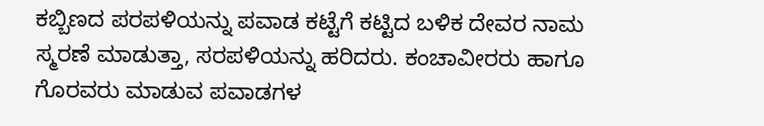ಕಬ್ಬಿಣದ ಪರಪಳಿಯನ್ನು ಪವಾಡ ಕಟ್ಟೆಗೆ ಕಟ್ಟಿದ ಬಳಿಕ ದೇವರ ನಾಮ ಸ್ಮರಣೆ ಮಾಡುತ್ತಾ, ಸರಪಳಿಯನ್ನು ಹರಿದರು. ಕಂಚಾವೀರರು ಹಾಗೂ ಗೊರವರು ಮಾಡುವ ಪವಾಡಗಳ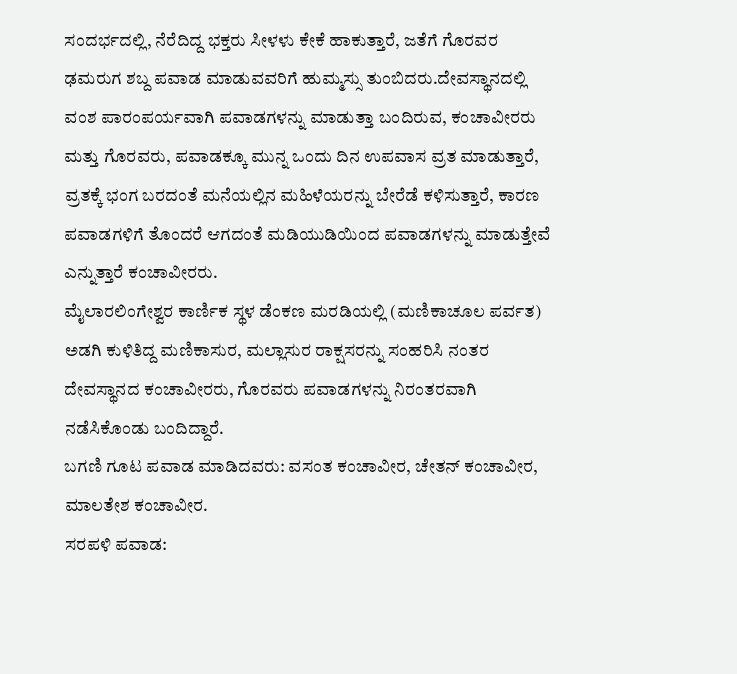ಸಂದರ್ಭದಲ್ಲಿ, ನೆರೆದಿದ್ದ ಭಕ್ತರು ಸೀಳಳು ಕೇಕೆ ಹಾಕುತ್ತಾರೆ, ಜತೆಗೆ ಗೊರವರ ಢಮರುಗ ಶಬ್ದ ಪವಾಡ ಮಾಡುವವರಿಗೆ ಹುಮ್ಮಸ್ಸು ತುಂಬಿದರು.ದೇವಸ್ಥಾನದಲ್ಲಿ ವಂಶ ಪಾರಂಪರ್ಯವಾಗಿ ಪವಾಡಗಳನ್ನು ಮಾಡುತ್ತಾ ಬಂದಿರುವ, ಕಂಚಾವೀರರು ಮತ್ತು ಗೊರವರು, ಪವಾಡಕ್ಕೂ ಮುನ್ನ ಒಂದು ದಿನ ಉಪವಾಸ ವ್ರತ ಮಾಡುತ್ತಾರೆ, ವ್ರತಕ್ಕೆ ಭಂಗ ಬರದಂತೆ ಮನೆಯಲ್ಲಿನ ಮಹಿಳೆಯರನ್ನು ಬೇರೆಡೆ ಕಳಿಸುತ್ತಾರೆ, ಕಾರಣ ಪವಾಡಗಳಿಗೆ ತೊಂದರೆ ಆಗದಂತೆ ಮಡಿಯುಡಿಯಿಂದ ಪವಾಡಗಳನ್ನು ಮಾಡುತ್ತೇವೆ ಎನ್ನುತ್ತಾರೆ ಕಂಚಾವೀರರು.
ಮೈಲಾರಲಿಂಗೇಶ್ವರ ಕಾರ್ಣಿಕ ಸ್ಥಳ ಡೆಂಕಣ ಮರಡಿಯಲ್ಲಿ (ಮಣಿಕಾಚೂಲ ಪರ್ವತ) ಅಡಗಿ ಕುಳಿತಿದ್ದ ಮಣಿಕಾಸುರ, ಮಲ್ಲಾಸುರ ರಾಕ್ಷಸರನ್ನು ಸಂಹರಿಸಿ ನಂತರ ದೇವಸ್ಥಾನದ ಕಂಚಾವೀರರು, ಗೊರವರು ಪವಾಡಗಳನ್ನು ನಿರಂತರವಾಗಿ ನಡೆಸಿಕೊಂಡು ಬಂದಿದ್ದಾರೆ.
ಬಗಣಿ ಗೂಟ ಪವಾಡ ಮಾಡಿದವರು: ವಸಂತ ಕಂಚಾವೀರ, ಚೇತನ್ ಕಂಚಾವೀರ, ಮಾಲತೇಶ ಕಂಚಾವೀರ.
ಸರಪಳಿ ಪವಾಡ: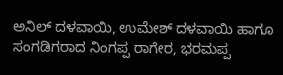ಅನಿಲ್ ದಳವಾಯಿ, ಉಮೇಶ್ ದಳವಾಯಿ ಹಾಗೂ ಸಂಗಡಿಗರಾದ ನಿಂಗಪ್ಪ ರಾಗೇರ, ಭರಮಪ್ಪ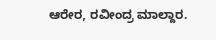ಆರೇರ, ರವೀಂದ್ರ ಮಾಲ್ದಾರ.